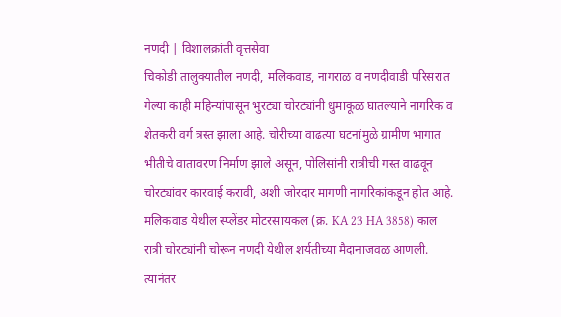नणदी | विशालक्रांती वृत्तसेवा
चिकोडी तालुक्यातील नणदी, मलिकवाड, नागराळ व नणदीवाडी परिसरात गेल्या काही महिन्यांपासून भुरट्या चोरट्यांनी धुमाकूळ घातल्याने नागरिक व शेतकरी वर्ग त्रस्त झाला आहे. चोरीच्या वाढत्या घटनांमुळे ग्रामीण भागात भीतीचे वातावरण निर्माण झाले असून, पोलिसांनी रात्रीची गस्त वाढवून चोरट्यांवर कारवाई करावी, अशी जोरदार मागणी नागरिकांकडून होत आहे.
मलिकवाड येथील स्प्लेंडर मोटरसायकल (क्र. KA 23 HA 3858) काल रात्री चोरट्यांनी चोरून नणदी येथील शर्यतीच्या मैदानाजवळ आणली. त्यानंतर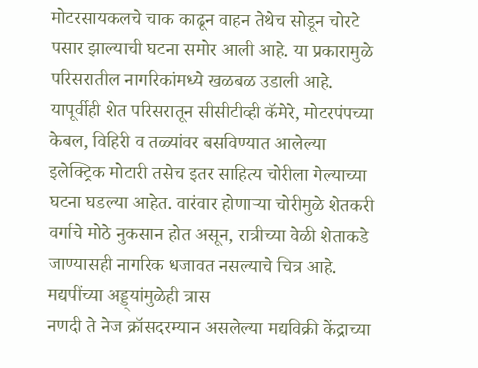मोटरसायकलचे चाक काढून वाहन तेथेच सोडून चोरटे पसार झाल्याची घटना समोर आली आहे. या प्रकारामुळे परिसरातील नागरिकांमध्ये खळबळ उडाली आहे.
यापूर्वीही शेत परिसरातून सीसीटीव्ही कॅमेरे, मोटरपंपच्या केबल, विहिरी व तळ्यांवर बसविण्यात आलेल्या इलेक्ट्रिक मोटारी तसेच इतर साहित्य चोरीला गेल्याच्या घटना घडल्या आहेत. वारंवार होणाऱ्या चोरीमुळे शेतकरी वर्गाचे मोठे नुकसान होत असून, रात्रीच्या वेळी शेताकडे जाण्यासही नागरिक धजावत नसल्याचे चित्र आहे.
मद्यपींच्या अड्ड्यांमुळेही त्रास
नणदी ते नेज क्रॉसदरम्यान असलेल्या मद्यविक्री केंद्राच्या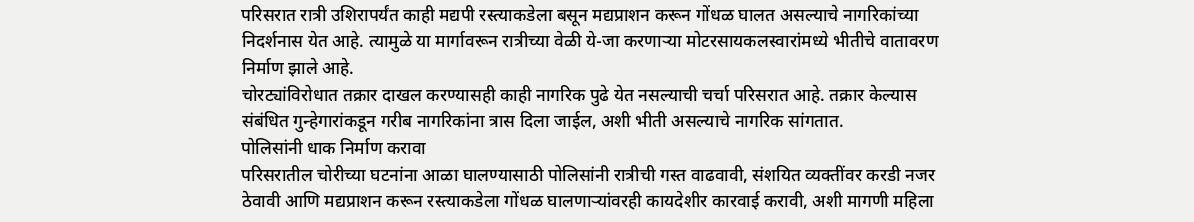परिसरात रात्री उशिरापर्यंत काही मद्यपी रस्त्याकडेला बसून मद्यप्राशन करून गोंधळ घालत असल्याचे नागरिकांच्या निदर्शनास येत आहे. त्यामुळे या मार्गावरून रात्रीच्या वेळी ये-जा करणाऱ्या मोटरसायकलस्वारांमध्ये भीतीचे वातावरण निर्माण झाले आहे.
चोरट्यांविरोधात तक्रार दाखल करण्यासही काही नागरिक पुढे येत नसल्याची चर्चा परिसरात आहे. तक्रार केल्यास संबंधित गुन्हेगारांकडून गरीब नागरिकांना त्रास दिला जाईल, अशी भीती असल्याचे नागरिक सांगतात.
पोलिसांनी धाक निर्माण करावा
परिसरातील चोरीच्या घटनांना आळा घालण्यासाठी पोलिसांनी रात्रीची गस्त वाढवावी, संशयित व्यक्तींवर करडी नजर ठेवावी आणि मद्यप्राशन करून रस्त्याकडेला गोंधळ घालणाऱ्यांवरही कायदेशीर कारवाई करावी, अशी मागणी महिला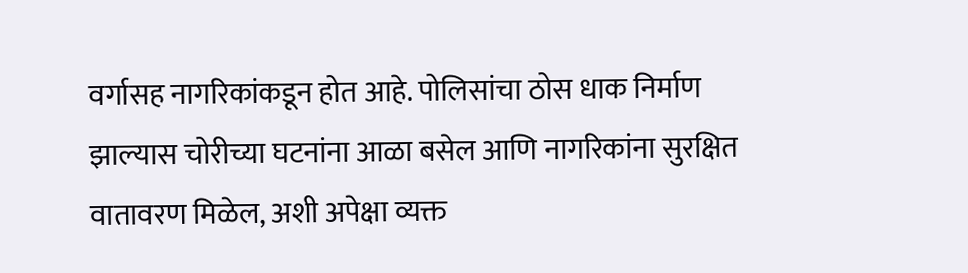वर्गासह नागरिकांकडून होत आहे. पोलिसांचा ठोस धाक निर्माण झाल्यास चोरीच्या घटनांना आळा बसेल आणि नागरिकांना सुरक्षित वातावरण मिळेल, अशी अपेक्षा व्यक्त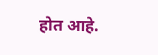होत आहे.